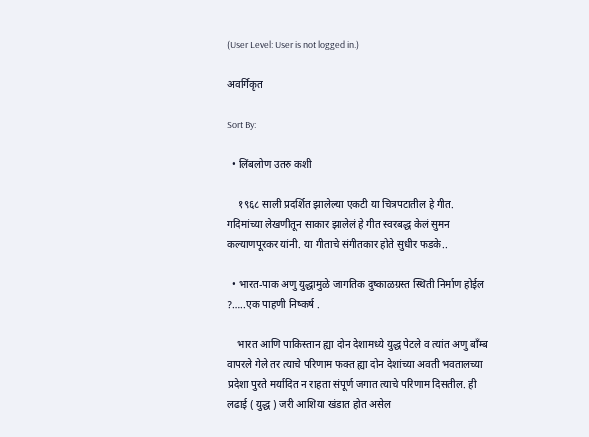(User Level: User is not logged in.)

अवर्गिकृत

Sort By:

  • लिंबलोण उतरु कशी

    १९६८ साली प्रदर्शित झालेल्या एकटी या चित्रपटातील हे गीत. गदिमांच्या लेखणीतून साकार झालेलं हे गीत स्वरबद्ध केलं सुमन कल्याणपूरकर यांनी. या गीताचे संगीतकार होते सुधीर फडके..

  • भारत-पाक अणु युद्धामुळे जागतिक दुष्काळग्रस्त स्थिती निर्माण होईल ?…..एक पाहणी निष्कर्ष .

    भारत आणि पाकिस्तान ह्या दोन देशामध्ये युद्ध पेटले व त्यांत अणु बॉंम्ब वापरले गेले तर त्याचे परिणाम फक्त ह्या दोन देशांच्या अवती भवतालच्या प्रदेशा पुरते मर्यादित न राहता संपूर्ण जगात त्याचे परिणाम दिसतील. ही लढाई ( युद्ध ) जरी आशिया खंडात होत असेल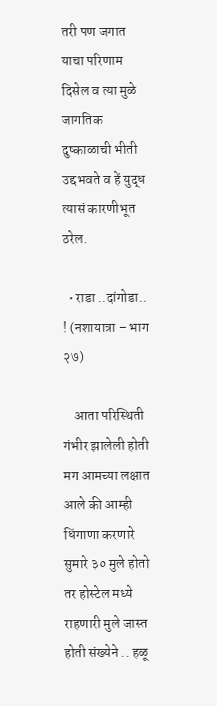तरी पण जगात याचा परिणाम दिसेल व त्या मुळे जागतिक दुष्काळाची भीती उद्दभवते व हें युद्ध त्यासं कारणीभूत ठरेल.

  • राडा ..दांगोडा.. ! (नशायात्रा – भाग २७)

    आता परिस्थिती गंभीर झालेली होती मग आमच्या लक्षात आले की आम्ही धिंगाणा करणारे सुमारे ३० मुले होतो तर होस्टेल मध्ये राहणारी मुले जास्त होती संख्येने .. हळू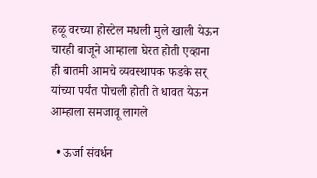हळू वरच्या होस्टेल मधली मुले खाली येऊन चारही बाजूने आम्हाला घेरत होती एव्हाना ही बातमी आमचे व्यवस्थापक फडके सर् यांच्या पर्यंत पोचली होती ते धावत येऊन आम्हाला समजावू लागले

  • ऊर्जा संवर्धन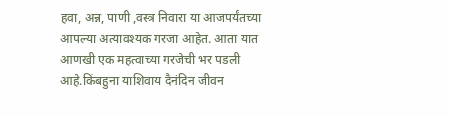हवा, अन्न, पाणी ,वस्त्र निवारा या आजपर्यंतच्या आपल्या अत्यावश्यक गरजा आहेत. आता यात आणखी एक महत्वाच्या गरजेची भर पडली आहे.किंबहुना याशिवाय दैनंदिन जीवन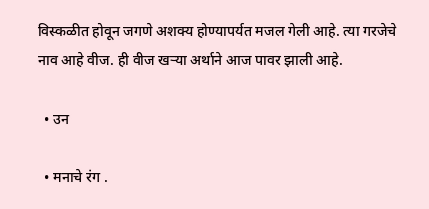विस्कळीत होवून जगणे अशक्य होण्यापर्यत मजल गेली आहे. त्या गरजेचे नाव आहे वीज. ही वीज खर्‍या अर्थाने आज पावर झाली आहे.

  • उन

  • मनाचे रंग .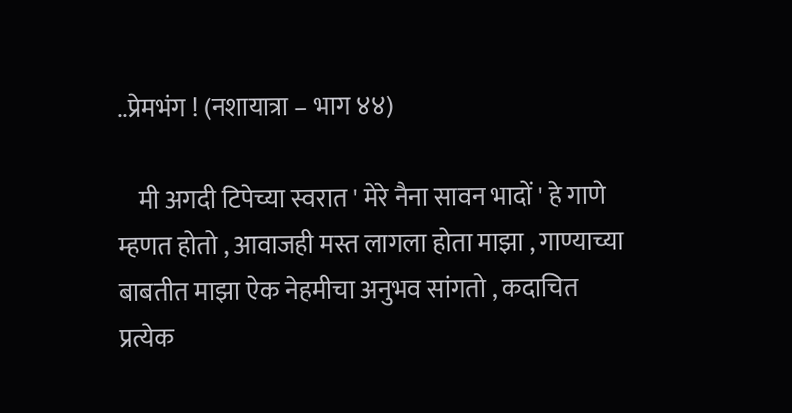..प्रेमभंग ! (नशायात्रा – भाग ४४)

    मी अगदी टिपेच्या स्वरात ' मेरे नैना सावन भादों ' हे गाणे म्हणत होतो , आवाजही मस्त लागला होता माझा , गाण्याच्या बाबतीत माझा ऐक नेहमीचा अनुभव सांगतो , कदाचित प्रत्येक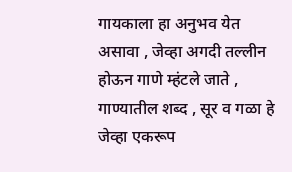गायकाला हा अनुभव येत असावा , जेव्हा अगदी तल्लीन होऊन गाणे म्हंटले जाते , गाण्यातील शब्द , सूर व गळा हे जेव्हा एकरूप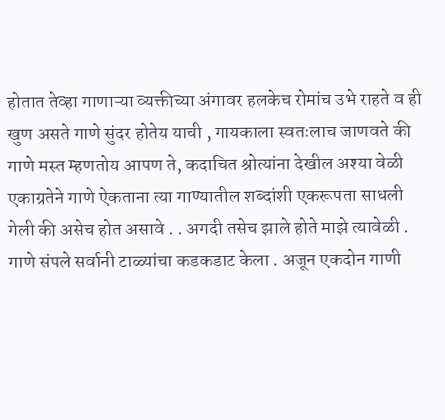होतात तेव्हा गाणाऱ्या व्यक्तीच्या अंगावर हलकेच रोमांच उभे राहते व ही खुण असते गाणे सुंदर होतेय याची , गायकाला स्वतःलाच जाणवते की गाणे मस्त म्हणतोय आपण ते, कदाचित श्रोत्यांना देखील अश्या वेळी एकाग्रतेने गाणे ऐकताना त्या गाण्यातील शब्दांशी एकरूपता साधली गेली की असेच होत असावे . . अगदी तसेच झाले होते माझे त्यावेळी . गाणे संपले सर्वानी टाळ्यांचा कडकडाट केला . अजून एकदोन गाणी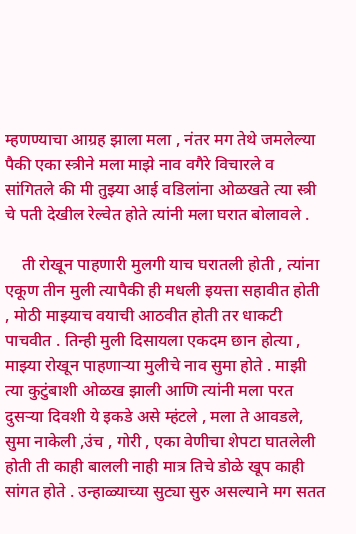म्हणण्याचा आग्रह झाला मला , नंतर मग तेथे जमलेल्या पैकी एका स्त्रीने मला माझे नाव वगैरे विचारले व सांगितले की मी तुझ्या आई वडिलांना ओळखते त्या स्त्री चे पती देखील रेल्वेत होते त्यांनी मला घरात बोलावले .

    ती रोखून पाहणारी मुलगी याच घरातली होती , त्यांना एकूण तीन मुली त्यापैकी ही मधली इयत्ता सहावीत होती , मोठी माझ्याच वयाची आठवीत होती तर धाकटी पाचवीत . तिन्ही मुली दिसायला एकदम छान होत्या , माझ्या रोखून पाहणाऱ्या मुलीचे नाव सुमा होते . माझी त्या कुटुंबाशी ओळख झाली आणि त्यांनी मला परत दुसऱ्या दिवशी ये इकडे असे म्हंटले , मला ते आवडले, सुमा नाकेली ,उंच , गोरी , एका वेणीचा शेपटा घातलेली होती ती काही बालली नाही मात्र तिचे डोळे खूप काही सांगत होते . उन्हाळ्याच्या सुट्या सुरु असल्याने मग सतत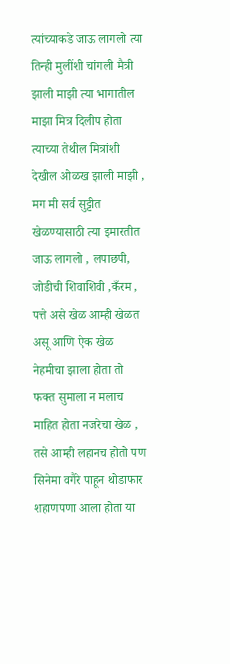त्यांच्याकडे जाऊ लागलो त्या तिन्ही मुलींशी चांगली मैत्री झाली माझी त्या भागातील माझा मित्र दिलीप होता त्याच्या तेथील मित्रांशी देखील ओळख झाली माझी , मग मी सर्व सुट्टीत खेळण्यासाठी त्या इमारतीत जाऊ लागलो , लपाछपी, जोडीची शिवाशिवी ,कँरम , पत्ते असे खेळ आम्ही खेळत असू आणि ऐक खेळ नेहमीचा झाला होता तो फक्त सुमाला न मलाच माहित होता नजरेचा खेळ , तसे आम्ही लहानच होतो पण सिनेमा वगैरे पाहून थोडाफार शहाणपणा आला होता या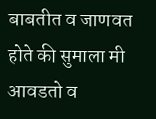बाबतीत व जाणवत होते की सुमाला मी आवडतो व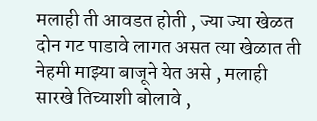मलाही ती आवडत होती , ज्या ज्या खेळत दोन गट पाडावे लागत असत त्या खेळात ती नेहमी माझ्या बाजूने येत असे , मलाही सारखे तिच्याशी बोलावे ,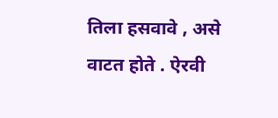तिला हसवावे , असे वाटत होते . ऐरवी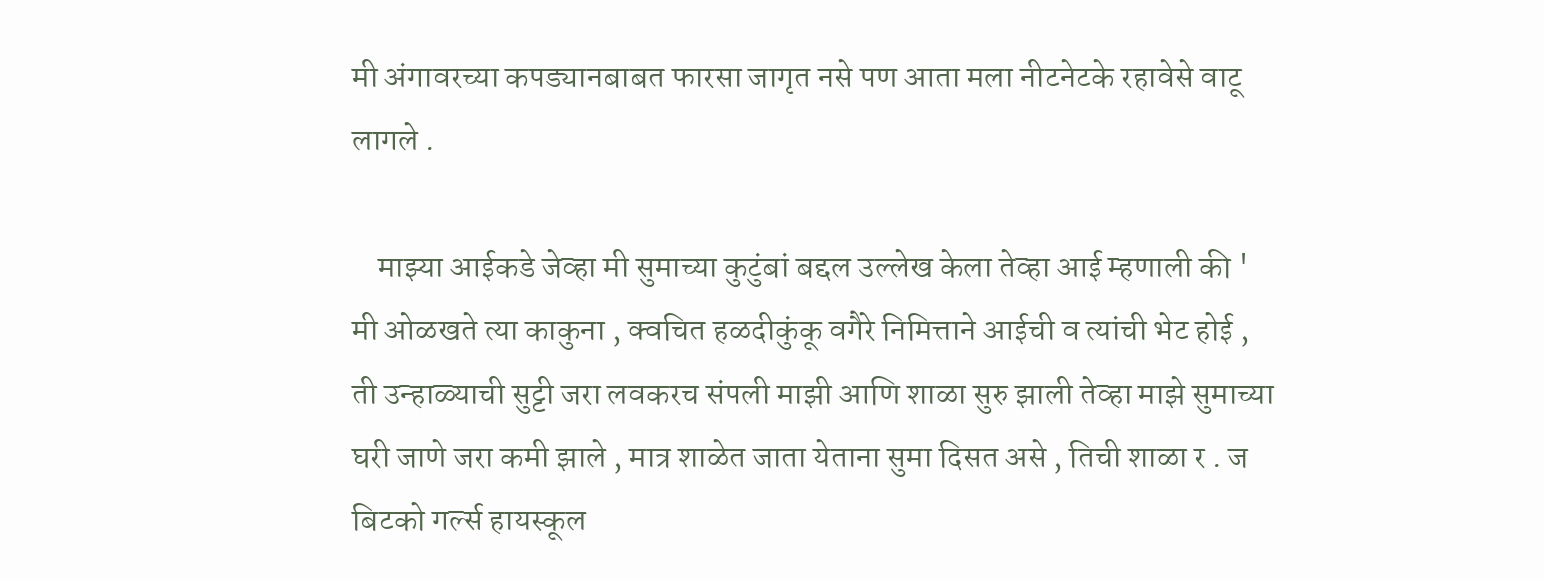मी अंगावरच्या कपड्यानबाबत फारसा जागृत नसे पण आता मला नीटनेटके रहावेसे वाटू लागले .

    माझ्या आईकडे जेव्हा मी सुमाच्या कुटुंबां बद्दल उल्लेख केला तेव्हा आई म्हणाली की ' मी ओळखते त्या काकुना , क्वचित हळदीकुंकू वगैरे निमित्ताने आईची व त्यांची भेट होई , ती उन्हाळ्याची सुट्टी जरा लवकरच संपली माझी आणि शाळा सुरु झाली तेव्हा माझे सुमाच्या घरी जाणे जरा कमी झाले , मात्र शाळेत जाता येताना सुमा दिसत असे , तिची शाळा र . ज बिटको गर्ल्स हायस्कूल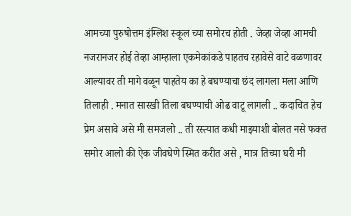आमच्या पुरुषोत्तम इंग्लिश स्कूल च्या समोरच होती . जेव्हा जेव्हा आमची नजरानजर होई तेव्हा आम्हाला एकमेकांकडे पाहतच रहावेसे वाटे वळणावर आल्यावर ती मागे वळून पाहतेय का हे बघण्याचा छंद लागला मला आणि तिलाही . मनात सारखी तिला बघण्याची ओढ वाटू लागली .. कदाचित हेच प्रेम असावे असे मी समजलो .. ती रस्त्यात कधी माझ्याशी बोलत नसे फक्त समोर आलो की ऐक जीवघेणे स्मित करीत असे , मात्र तिच्या घरी मी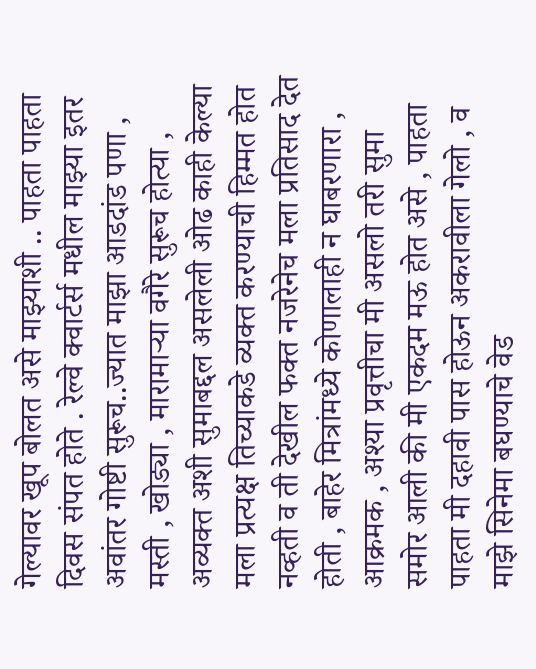गेल्यावर खूप बोलत असे माझ्याशी .. पाहता पाहता दिवस संपत होते . रेल्वे क्वार्टर्स मधील माझ्या इतर अवांतर गोष्टी सुरूच..ज्यात माझा आडदांड पणा , मस्ती , खोड्या , मारामाऱ्या वगैरे सुरूच होत्या , अव्यक्त अशी सुमाबद्दल असलेली ओढ काही केल्या मला प्रत्यक्ष तिच्याकडे व्यक्त करण्याची हिम्मत होत नव्हती व ती देखील फक्त नजरेनेच मला प्रतिसाद देत होती , बाहेर मित्रांमध्ये कोणालाही न घाबरणारा , आक्रमक , अश्या प्रवृत्तीचा मी असलो तरी सुमा समोर आली की मी एकदम मऊ होत असे , पाहता पाहता मी दहावी पास होऊन अकरावीला गेलो , व माझे सिनेमा बघण्याचे वेड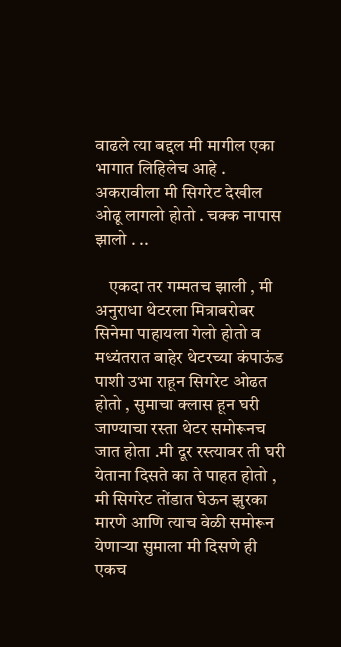वाढले त्या बद्दल मी मागील एका भागात लिहिलेच आहे . अकरावीला मी सिगरेट देखील ओढू लागलो होतो . चक्क नापास झालो . ..

    एकदा तर गम्मतच झाली , मी अनुराधा थेटरला मित्राबरोबर सिनेमा पाहायला गेलो होतो व मध्यंतरात बाहेर थेटरच्या कंपाऊंड पाशी उभा राहून सिगरेट ओढत होतो , सुमाचा क्लास हून घरी जाण्याचा रस्ता थेटर समोरूनच जात होता .मी दूर रस्त्यावर ती घरी येताना दिसते का ते पाहत होतो , मी सिगरेट तोंडात घेऊन झुरका मारणे आणि त्याच वेळी समोरून येणाऱ्या सुमाला मी दिसणे ही एकच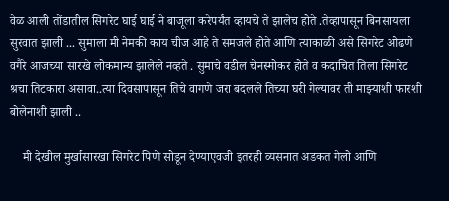वेळ आली तोंडातील सिगरेट घाई घाई ने बाजूला करेपर्यंत व्हायचे ते झालेच होते .तेव्हापासून बिनसायला सुरवात झाली ... सुमाला मी नेमकी काय चीज आहे ते समजले होते आणि त्याकाळी असे सिगरेट ओढणे वगैरे आजच्या सारखे लोकमान्य झालेले नव्हते . सुमाचे वडील चेनस्मोकर होते व कदाचित तिला सिगरेट श्रचा तिटकारा असावा..त्या दिवसापासून तिचे वागणे जरा बदलले तिच्या घरी गेल्यावर ती माझ्याशी फारशी बोलेनाशी झाली ..

    मी देखील मुर्खासारखा सिगरेट पिणे सोडून देण्याएवजी इतरही व्यसनात अडकत गेलो आणि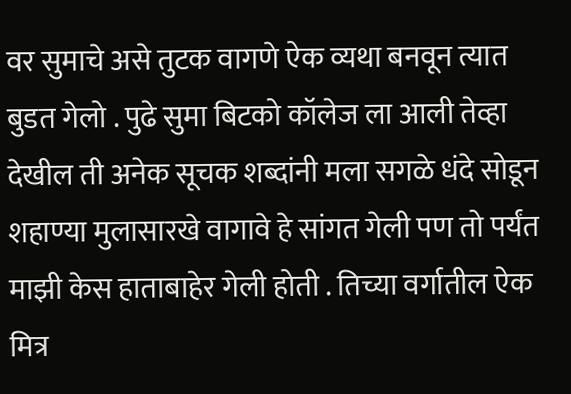वर सुमाचे असे तुटक वागणे ऐक व्यथा बनवून त्यात बुडत गेलो . पुढे सुमा बिटको कॉलेज ला आली तेव्हा देखील ती अनेक सूचक शब्दांनी मला सगळे धंदे सोडून शहाण्या मुलासारखे वागावे हे सांगत गेली पण तो पर्यंत माझी केस हाताबाहेर गेली होती . तिच्या वर्गातील ऐक मित्र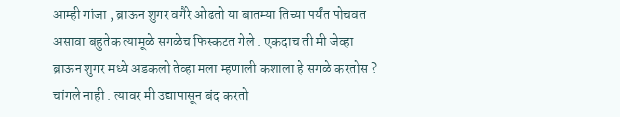आम्ही गांजा , ब्राऊन शुगर वगैरे ओढतो या बातम्या तिच्या पर्यंत पोचवत असावा बहुतेक त्यामूळे सगळेच फिस्कटत गेले . एकदाच ती मी जेव्हा ब्राऊन शुगर मध्ये अडकलो तेव्हा मला म्हणाली कशाला हे सगळे करतोस ? चांगले नाही . त्यावर मी उद्यापासून बंद करतो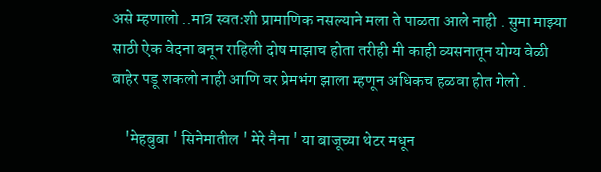असे म्हणालो ..मात्र स्वतःशी प्रामाणिक नसल्याने मला ते पाळता आले नाही . सुमा माझ्या साठी ऐक वेदना बनून राहिली दोष माझाच होता तरीही मी काही व्यसनातून योग्य वेळी बाहेर पडू शकलो नाही आणि वर प्रेमभंग झाला म्हणून अधिकच हळवा होत गेलो .

    'मेहबुबा ' सिनेमातील ' मेरे नैना ' या बाजूच्या थेटर मधून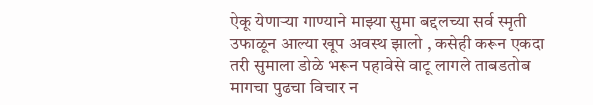ऐकू येणाऱ्या गाण्याने माझ्या सुमा बद्दलच्या सर्व स्मृती उफाळून आल्या खूप अवस्थ झालो , कसेही करून एकदा तरी सुमाला डोळे भरून पहावेसे वाटू लागले ताबडतोब मागचा पुढचा विचार न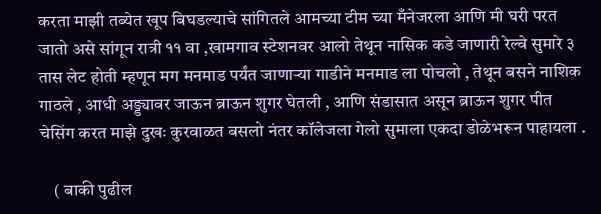करता माझी तब्येत खूप बिघडल्याचे सांगितले आमच्या टीम च्या मँनेजरला आणि मी घरी परत जातो असे सांगून रात्री ११ वा ,खामगाव स्टेशनवर आलो तेथून नासिक कडे जाणारी रेल्वे सुमारे ३ तास लेट होती म्हणून मग मनमाड पर्यंत जाणाऱ्या गाडीने मनमाड ला पोचलो , तेथून बसने नाशिक गाठले , आधी अड्ड्यावर जाऊन ब्राऊन शुगर घेतली , आणि संडासात असून ब्राऊन शुगर पीत चेसिंग करत माझे दुखः कुरवाळत बसलो नंतर कॉलेजला गेलो सुमाला एकदा डोळेभरून पाहायला .

    ( बाकी पुढील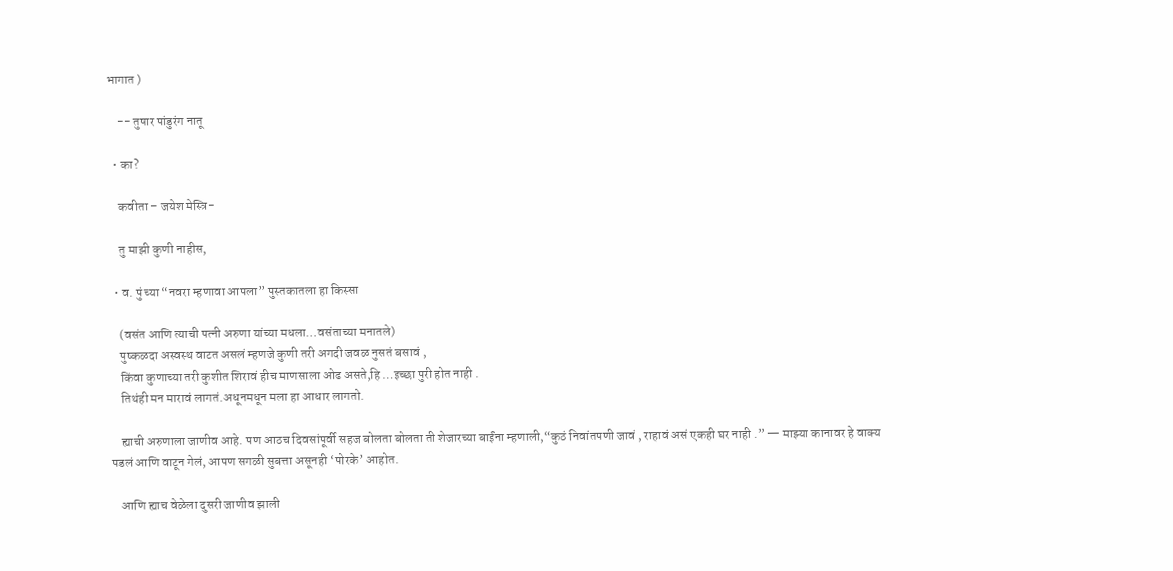भागात )

    -- तुषार पांडुरंग नातू

  • का?

    कवीता – जयेश मेस्त्रि-

    तु माझी कुणी नाहीस,

  • व. पुं च्या “नवरा म्हणावा आपला” पुस्तकातला हा किस्सा

    (वसंत आणि त्याची पत्नी अरुणा यांच्या मधला…वसंताच्या मनातले)
    पुष्कळदा अस्वस्थ वाटत असलं म्हणजे कुणी तरी अगदी जवळ नुसतं बसावं ,
    किंवा कुणाच्या तरी कुशीत शिरावं हीच माणसाला ओढ असते,हि …इच्छा पुरी होत नाही .
    तिथंही मन मारावं लागतं.अधूनमधून मला हा आधार लागतो.

    ह्याची अरुणाला जाणीव आहे. पण आठच दिवसांपूर्वी सहज बोलता बोलता ती शेजारच्या बाईंना म्हणाली,“कुठं निवांतपणी जावं , राहावं असं एकही घर नाही .” — माझ्या कानावर हे वाक्य पडलं आणि वाटून गेलं, आपण सगळी सुबत्ता असूनही ‘पोरके’ आहोत.

    आणि ह्याच वेळेला दुसरी जाणीव झाली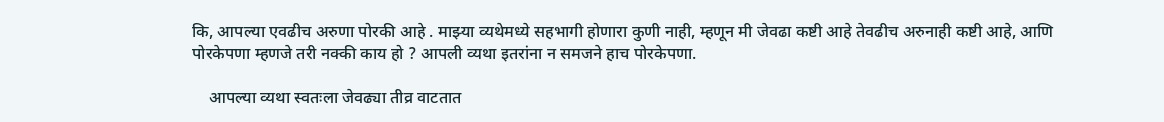कि, आपल्या एवढीच अरुणा पोरकी आहे . माझ्या व्यथेमध्ये सहभागी होणारा कुणी नाही, म्हणून मी जेवढा कष्टी आहे तेवढीच अरुनाही कष्टी आहे, आणि पोरकेपणा म्हणजे तरी नक्की काय हो ? आपली व्यथा इतरांना न समजने हाच पोरकेपणा.

    आपल्या व्यथा स्वतःला जेवढ्या तीव्र वाटतात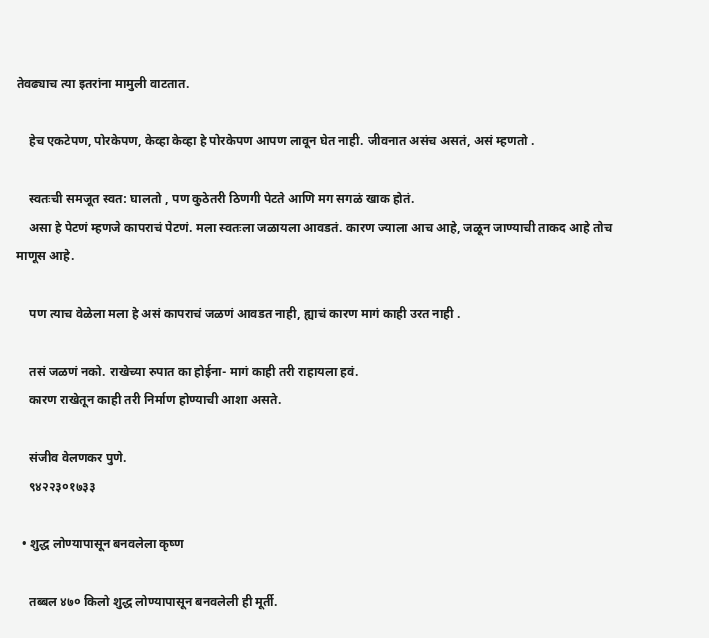तेवढ्याच त्या इतरांना मामुली वाटतात.

    हेच एकटेपण, पोरकेपण, केव्हा केव्हा हे पोरकेपण आपण लावून घेत नाही. जीवनात असंच असतं, असं म्हणतो .

    स्वतःची समजूत स्वत: घालतो , पण कुठेतरी ठिणगी पेटते आणि मग सगळं खाक होतं.
    असा हे पेटणं म्हणजे कापराचं पेटणं. मला स्वतःला जळायला आवडतं. कारण ज्याला आच आहे, जळून जाण्याची ताकद आहे तोच माणूस आहे.

    पण त्याच वेळेला मला हे असं कापराचं जळणं आवडत नाही, ह्याचं कारण मागं काही उरत नाही .

    तसं जळणं नको. राखेच्या रुपात का होईना- मागं काही तरी राहायला हवं.
    कारण राखेतून काही तरी निर्माण होण्याची आशा असते.

    संजीव वेलणकर पुणे.
    ९४२२३०१७३३

  • शुद्ध लोण्यापासून बनवलेला कृष्ण

    तब्बल ४७० किलो शुद्ध लोण्यापासून बनवलेली ही मूर्ती.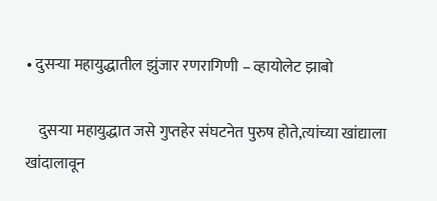• दुसऱ्या महायुद्धातील झुंजार रणरागिणी – व्हायोलेट झाबो

    दुसऱ्या महायुद्धात जसे गुप्तहेर संघटनेत पुरुष होते,त्यांच्या खांद्याला खांदालावून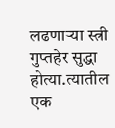लढणाऱ्या स्त्री गुप्तहेर सुद्धा होत्या.त्यातील एक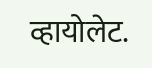व्हायोलेट.